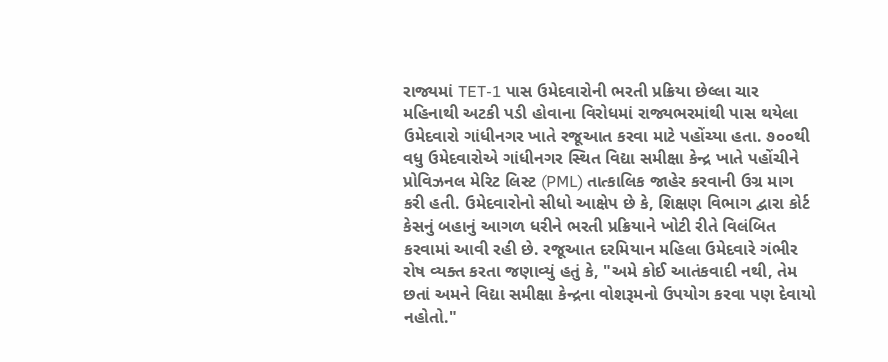રાજ્યમાં TET-1 પાસ ઉમેદવારોની ભરતી પ્રક્રિયા છેલ્લા ચાર મહિનાથી અટકી પડી હોવાના વિરોધમાં રાજ્યભરમાંથી પાસ થયેલા ઉમેદવારો ગાંધીનગર ખાતે રજૂઆત કરવા માટે પહોંચ્યા હતા. ૭૦૦થી વધુ ઉમેદવારોએ ગાંધીનગર સ્થિત વિદ્યા સમીક્ષા કેન્દ્ર ખાતે પહોંચીને પ્રોવિઝનલ મેરિટ લિસ્ટ (PML) તાત્કાલિક જાહેર કરવાની ઉગ્ર માગ કરી હતી. ઉમેદવારોનો સીધો આક્ષેપ છે કે, શિક્ષણ વિભાગ દ્વારા કોર્ટ કેસનું બહાનું આગળ ધરીને ભરતી પ્રક્રિયાને ખોટી રીતે વિલંબિત કરવામાં આવી રહી છે. રજૂઆત દરમિયાન મહિલા ઉમેદવારે ગંભીર રોષ વ્યક્ત કરતા જણાવ્યું હતું કે, "અમે કોઈ આતંકવાદી નથી, તેમ છતાં અમને વિદ્યા સમીક્ષા કેન્દ્રના વોશરૂમનો ઉપયોગ કરવા પણ દેવાયો નહોતો."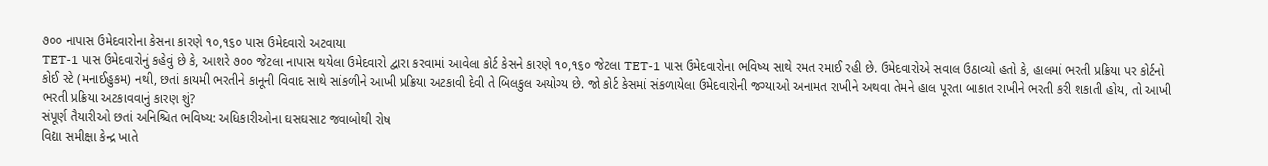૭૦૦ નાપાસ ઉમેદવારોના કેસના કારણે ૧૦,૧૬૦ પાસ ઉમેદવારો અટવાયા
TET-1 પાસ ઉમેદવારોનું કહેવું છે કે, આશરે ૭૦૦ જેટલા નાપાસ થયેલા ઉમેદવારો દ્વારા કરવામાં આવેલા કોર્ટ કેસને કારણે ૧૦,૧૬૦ જેટલા TET-1 પાસ ઉમેદવારોના ભવિષ્ય સાથે રમત રમાઈ રહી છે. ઉમેદવારોએ સવાલ ઉઠાવ્યો હતો કે, હાલમાં ભરતી પ્રક્રિયા પર કોર્ટનો કોઈ સ્ટે (મનાઈહુકમ) નથી, છતાં કાયમી ભરતીને કાનૂની વિવાદ સાથે સાંકળીને આખી પ્રક્રિયા અટકાવી દેવી તે બિલકુલ અયોગ્ય છે. જો કોર્ટ કેસમાં સંકળાયેલા ઉમેદવારોની જગ્યાઓ અનામત રાખીને અથવા તેમને હાલ પૂરતા બાકાત રાખીને ભરતી કરી શકાતી હોય, તો આખી ભરતી પ્રક્રિયા અટકાવવાનું કારણ શું?
સંપૂર્ણ તૈયારીઓ છતાં અનિશ્ચિત ભવિષ્ય: અધિકારીઓના ઘસઘસાટ જવાબોથી રોષ
વિદ્યા સમીક્ષા કેન્દ્ર ખાતે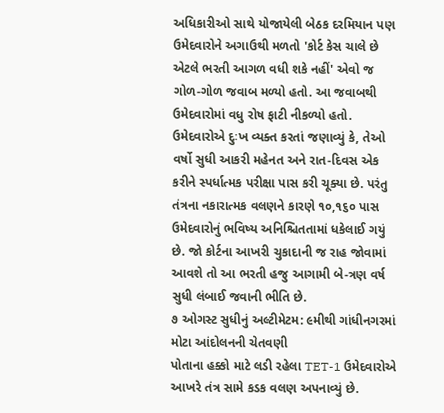અધિકારીઓ સાથે યોજાયેલી બેઠક દરમિયાન પણ ઉમેદવારોને અગાઉથી મળતો 'કોર્ટ કેસ ચાલે છે એટલે ભરતી આગળ વધી શકે નહીં' એવો જ ગોળ-ગોળ જવાબ મળ્યો હતો. આ જવાબથી ઉમેદવારોમાં વધુ રોષ ફાટી નીકળ્યો હતો. ઉમેદવારોએ દુઃખ વ્યક્ત કરતાં જણાવ્યું કે, તેઓ વર્ષો સુધી આકરી મહેનત અને રાત-દિવસ એક કરીને સ્પર્ધાત્મક પરીક્ષા પાસ કરી ચૂક્યા છે. પરંતુ તંત્રના નકારાત્મક વલણને કારણે ૧૦,૧૬૦ પાસ ઉમેદવારોનું ભવિષ્ય અનિશ્ચિતતામાં ધકેલાઈ ગયું છે. જો કોર્ટના આખરી ચુકાદાની જ રાહ જોવામાં આવશે તો આ ભરતી હજુ આગામી બે-ત્રણ વર્ષ સુધી લંબાઈ જવાની ભીતિ છે.
૭ ઓગસ્ટ સુધીનું અલ્ટીમેટમ: ૯મીથી ગાંધીનગરમાં મોટા આંદોલનની ચેતવણી
પોતાના હક્કો માટે લડી રહેલા TET-1 ઉમેદવારોએ આખરે તંત્ર સામે કડક વલણ અપનાવ્યું છે.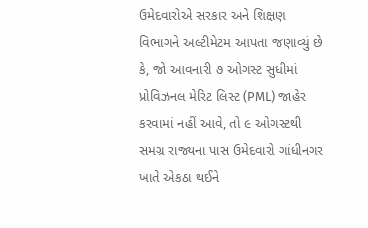ઉમેદવારોએ સરકાર અને શિક્ષણ વિભાગને અલ્ટીમેટમ આપતા જણાવ્યું છે કે, જો આવનારી ૭ ઓગસ્ટ સુધીમાં પ્રોવિઝનલ મેરિટ લિસ્ટ (PML) જાહેર કરવામાં નહીં આવે, તો ૯ ઓગસ્ટથી સમગ્ર રાજ્યના પાસ ઉમેદવારો ગાંધીનગર ખાતે એકઠા થઈને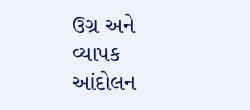ઉગ્ર અને વ્યાપક આંદોલન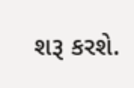શરૂ કરશે.